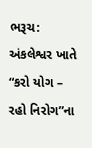ભરૂચ: અંકલેશ્વર ખાતે “કરો યોગ – રહો નિરોગ”ના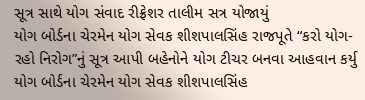સૂત્ર સાથે યોગ સંવાદ રીફ્રેશર તાલીમ સત્ર યોજાયું
યોગ બોર્ડના ચેરમેન યોગ સેવક શીશપાલસિંહ રાજપૂતે “કરો યોગ-રહો નિરોગ”નું સૂત્ર આપી બહેનોને યોગ ટીચર બનવા આહવાન કર્યુ
યોગ બોર્ડના ચેરમેન યોગ સેવક શીશપાલસિંહ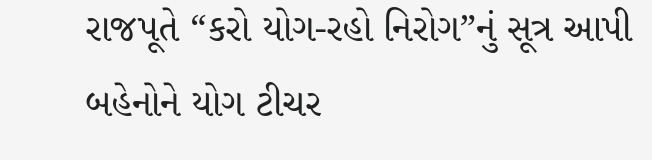રાજપૂતે “કરો યોગ-રહો નિરોગ”નું સૂત્ર આપી બહેનોને યોગ ટીચર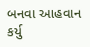બનવા આહવાન કર્યુ